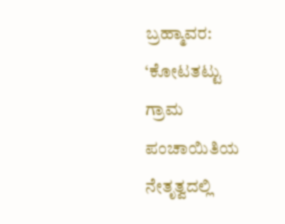ಬ್ರಹ್ಮಾವರ: ‘ಕೋಟತಟ್ಟು ಗ್ರಾಮ ಪಂಚಾಯಿತಿಯ ನೇತೃತ್ವದಲ್ಲಿ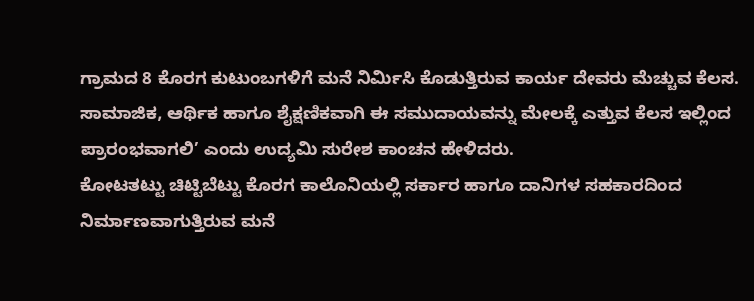ಗ್ರಾಮದ 8 ಕೊರಗ ಕುಟುಂಬಗಳಿಗೆ ಮನೆ ನಿರ್ಮಿಸಿ ಕೊಡುತ್ತಿರುವ ಕಾರ್ಯ ದೇವರು ಮೆಚ್ಚುವ ಕೆಲಸ. ಸಾಮಾಜಿಕ, ಆರ್ಥಿಕ ಹಾಗೂ ಶೈಕ್ಷಣಿಕವಾಗಿ ಈ ಸಮುದಾಯವನ್ನು ಮೇಲಕ್ಕೆ ಎತ್ತುವ ಕೆಲಸ ಇಲ್ಲಿಂದ ಪ್ರಾರಂಭವಾಗಲಿ’ ಎಂದು ಉದ್ಯಮಿ ಸುರೇಶ ಕಾಂಚನ ಹೇಳಿದರು.
ಕೋಟತಟ್ಟು ಚಿಟ್ಟಿಬೆಟ್ಟು ಕೊರಗ ಕಾಲೊನಿಯಲ್ಲಿ ಸರ್ಕಾರ ಹಾಗೂ ದಾನಿಗಳ ಸಹಕಾರದಿಂದ ನಿರ್ಮಾಣವಾಗುತ್ತಿರುವ ಮನೆ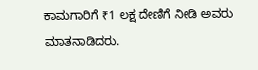ಕಾಮಗಾರಿಗೆ ₹1 ಲಕ್ಷ ದೇಣಿಗೆ ನೀಡಿ ಅವರು ಮಾತನಾಡಿದರು.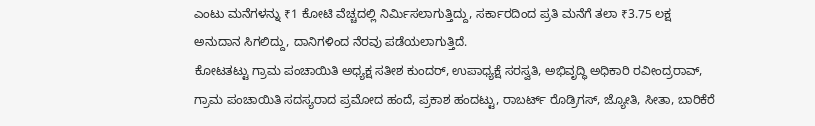ಎಂಟು ಮನೆಗಳನ್ನು ₹1 ಕೋಟಿ ವೆಚ್ಚದಲ್ಲಿ ನಿರ್ಮಿಸಲಾಗುತ್ತಿದ್ದು, ಸರ್ಕಾರದಿಂದ ಪ್ರತಿ ಮನೆಗೆ ತಲಾ ₹3.75 ಲಕ್ಷ ಅನುದಾನ ಸಿಗಲಿದ್ದು, ದಾನಿಗಳಿಂದ ನೆರವು ಪಡೆಯಲಾಗುತ್ತಿದೆ.
ಕೋಟತಟ್ಟು ಗ್ರಾಮ ಪಂಚಾಯಿತಿ ಅಧ್ಯಕ್ಷ ಸತೀಶ ಕುಂದರ್, ಉಪಾಧ್ಯಕ್ಷೆ ಸರಸ್ವತಿ, ಅಭಿವೃದ್ಧಿ ಅಧಿಕಾರಿ ರವೀಂದ್ರರಾವ್, ಗ್ರಾಮ ಪಂಚಾಯಿತಿ ಸದಸ್ಯರಾದ ಪ್ರಮೋದ ಹಂದೆ, ಪ್ರಕಾಶ ಹಂದಟ್ಟು, ರಾಬರ್ಟ್ ರೊಡ್ರಿಗಸ್, ಜ್ಯೋತಿ, ಸೀತಾ, ಬಾರಿಕೆರೆ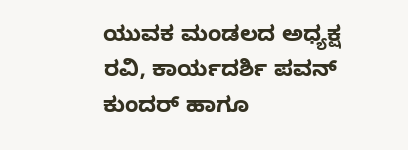ಯುವಕ ಮಂಡಲದ ಅಧ್ಯಕ್ಷ ರವಿ, ಕಾರ್ಯದರ್ಶಿ ಪವನ್ ಕುಂದರ್ ಹಾಗೂ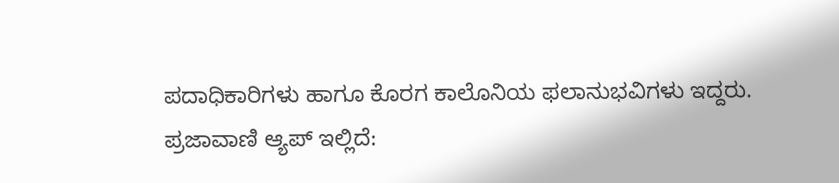ಪದಾಧಿಕಾರಿಗಳು ಹಾಗೂ ಕೊರಗ ಕಾಲೊನಿಯ ಫಲಾನುಭವಿಗಳು ಇದ್ದರು.
ಪ್ರಜಾವಾಣಿ ಆ್ಯಪ್ ಇಲ್ಲಿದೆ: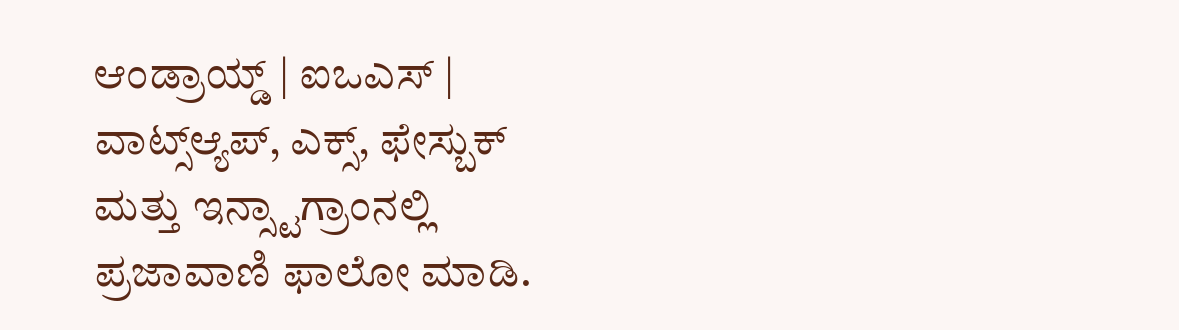ಆಂಡ್ರಾಯ್ಡ್ | ಐಒಎಸ್ | ವಾಟ್ಸ್ಆ್ಯಪ್, ಎಕ್ಸ್, ಫೇಸ್ಬುಕ್ ಮತ್ತು ಇನ್ಸ್ಟಾಗ್ರಾಂನಲ್ಲಿ ಪ್ರಜಾವಾಣಿ ಫಾಲೋ ಮಾಡಿ.